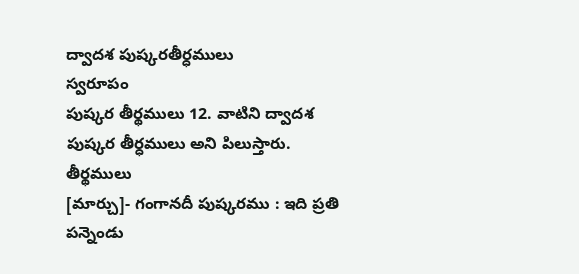ద్వాదశ పుష్కరతీర్ధములు
స్వరూపం
పుష్కర తీర్థములు 12. వాటిని ద్వాదశ పుష్కర తీర్ధములు అని పిలుస్తారు.
తీర్థములు
[మార్చు]- గంగానదీ పుష్కరము : ఇది ప్రతి పన్నెండు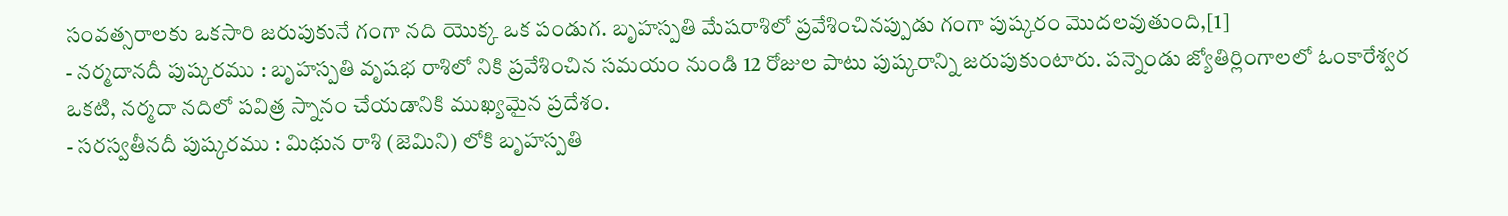సంవత్సరాలకు ఒకసారి జరుపుకునే గంగా నది యొక్క ఒక పండుగ. బృహస్పతి మేషరాశిలో ప్రవేశించినప్పుడు గంగా పుష్కరం మొదలవుతుంది,[1]
- నర్మదానదీ పుష్కరము : బృహస్పతి వృషభ రాశిలో నికి ప్రవేశించిన సమయం నుండి 12 రోజుల పాటు పుష్కరాన్ని జరుపుకుంటారు. పన్నెండు జ్యోతిర్లింగాలలో ఓంకారేశ్వర ఒకటి, నర్మదా నదిలో పవిత్ర స్నానం చేయడానికి ముఖ్యమైన ప్రదేశం.
- సరస్వతీనదీ పుష్కరము : మిథున రాశి (జెమిని) లోకి బృహస్పతి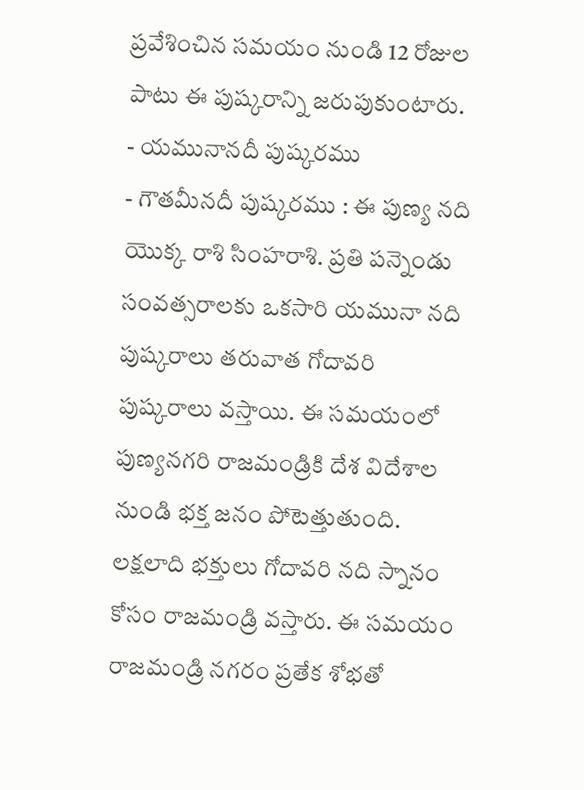ప్రవేశించిన సమయం నుండి 12 రోజుల పాటు ఈ పుష్కరాన్ని జరుపుకుంటారు.
- యమునానదీ పుష్కరము
- గౌతమీనదీ పుష్కరము : ఈ పుణ్య నది యొక్క రాశి సింహరాశి. ప్రతి పన్నెండు సంవత్సరాలకు ఒకసారి యమునా నది పుష్కరాలు తరువాత గోదావరి పుష్కరాలు వస్తాయి. ఈ సమయంలో పుణ్యనగరి రాజమండ్రికి దేశ విదేశాల నుండి భక్త జనం పోటెత్తుతుంది. లక్షలాది భక్తులు గోదావరి నది స్నానం కోసం రాజమండ్రి వస్తారు. ఈ సమయం రాజమండ్రి నగరం ప్రతేక శోభతో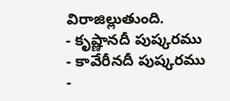విరాజిల్లుతుంది.
- కృష్ణానదీ పుష్కరము
- కావేరీనదీ పుష్కరము
-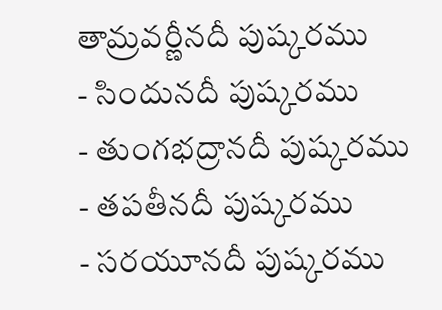తామ్రవర్ణీనదీ పుష్కరము
- సిందునదీ పుష్కరము
- తుంగభద్రానదీ పుష్కరము
- తపతీనదీ పుష్కరము
- సరయూనదీ పుష్కరము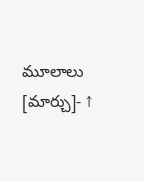మూలాలు
[మార్చు]- ↑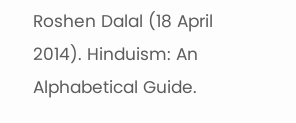Roshen Dalal (18 April 2014). Hinduism: An Alphabetical Guide.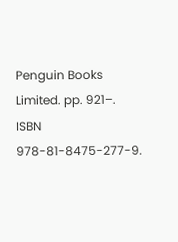Penguin Books Limited. pp. 921–. ISBN 978-81-8475-277-9.